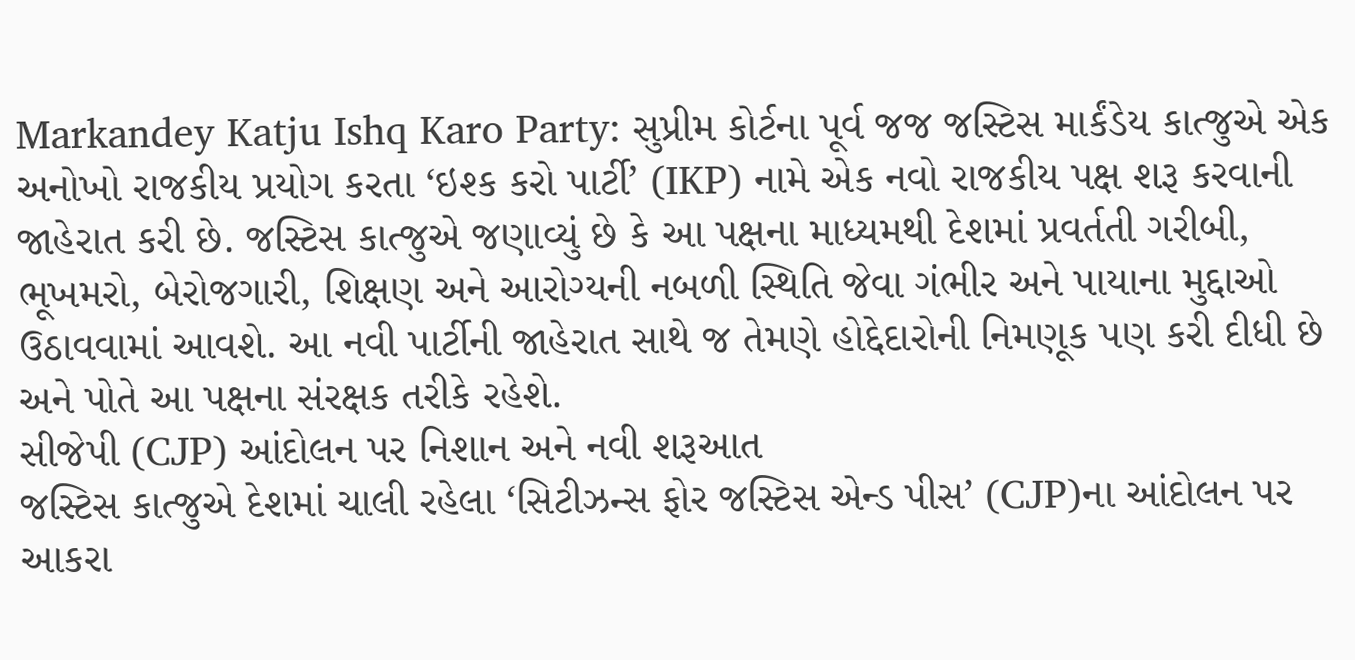Markandey Katju Ishq Karo Party: સુપ્રીમ કોર્ટના પૂર્વ જજ જસ્ટિસ માર્કંડેય કાત્જુએ એક અનોખો રાજકીય પ્રયોગ કરતા ‘ઇશ્ક કરો પાર્ટી’ (IKP) નામે એક નવો રાજકીય પક્ષ શરૂ કરવાની જાહેરાત કરી છે. જસ્ટિસ કાત્જુએ જણાવ્યું છે કે આ પક્ષના માધ્યમથી દેશમાં પ્રવર્તતી ગરીબી, ભૂખમરો, બેરોજગારી, શિક્ષણ અને આરોગ્યની નબળી સ્થિતિ જેવા ગંભીર અને પાયાના મુદ્દાઓ ઉઠાવવામાં આવશે. આ નવી પાર્ટીની જાહેરાત સાથે જ તેમણે હોદ્દેદારોની નિમણૂક પણ કરી દીધી છે અને પોતે આ પક્ષના સંરક્ષક તરીકે રહેશે.
સીજેપી (CJP) આંદોલન પર નિશાન અને નવી શરૂઆત
જસ્ટિસ કાત્જુએ દેશમાં ચાલી રહેલા ‘સિટીઝન્સ ફોર જસ્ટિસ એન્ડ પીસ’ (CJP)ના આંદોલન પર આકરા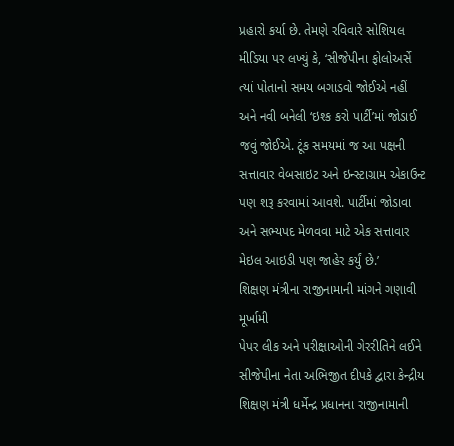પ્રહારો કર્યા છે. તેમણે રવિવારે સોશિયલ મીડિયા પર લખ્યું કે, ‘સીજેપીના ફોલોઅર્સે ત્યાં પોતાનો સમય બગાડવો જોઈએ નહીં અને નવી બનેલી ‘ઇશ્ક કરો પાર્ટી’માં જોડાઈ જવું જોઈએ. ટૂંક સમયમાં જ આ પક્ષની સત્તાવાર વેબસાઇટ અને ઇન્સ્ટાગ્રામ એકાઉન્ટ પણ શરૂ કરવામાં આવશે. પાર્ટીમાં જોડાવા અને સભ્યપદ મેળવવા માટે એક સત્તાવાર મેઇલ આઇડી પણ જાહેર કર્યું છે.’
શિક્ષણ મંત્રીના રાજીનામાની માંગને ગણાવી મૂર્ખામી
પેપર લીક અને પરીક્ષાઓની ગેરરીતિને લઈને સીજેપીના નેતા અભિજીત દીપકે દ્વારા કેન્દ્રીય શિક્ષણ મંત્રી ધર્મેન્દ્ર પ્રધાનના રાજીનામાની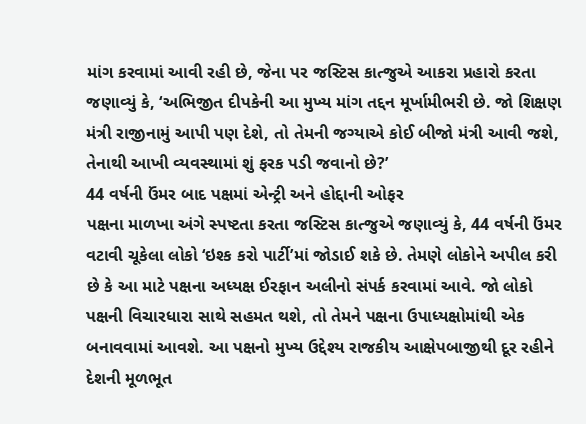માંગ કરવામાં આવી રહી છે, જેના પર જસ્ટિસ કાત્જુએ આકરા પ્રહારો કરતા જણાવ્યું કે, ‘અભિજીત દીપકેની આ મુખ્ય માંગ તદ્દન મૂર્ખામીભરી છે. જો શિક્ષણ મંત્રી રાજીનામું આપી પણ દેશે, તો તેમની જગ્યાએ કોઈ બીજો મંત્રી આવી જશે, તેનાથી આખી વ્યવસ્થામાં શું ફરક પડી જવાનો છે?’
44 વર્ષની ઉંમર બાદ પક્ષમાં એન્ટ્રી અને હોદ્દાની ઓફર
પક્ષના માળખા અંગે સ્પષ્ટતા કરતા જસ્ટિસ કાત્જુએ જણાવ્યું કે, 44 વર્ષની ઉંમર વટાવી ચૂકેલા લોકો ‘ઇશ્ક કરો પાર્ટી’માં જોડાઈ શકે છે. તેમણે લોકોને અપીલ કરી છે કે આ માટે પક્ષના અધ્યક્ષ ઈરફાન અલીનો સંપર્ક કરવામાં આવે. જો લોકો પક્ષની વિચારધારા સાથે સહમત થશે, તો તેમને પક્ષના ઉપાધ્યક્ષોમાંથી એક બનાવવામાં આવશે. આ પક્ષનો મુખ્ય ઉદ્દેશ્ય રાજકીય આક્ષેપબાજીથી દૂર રહીને દેશની મૂળભૂત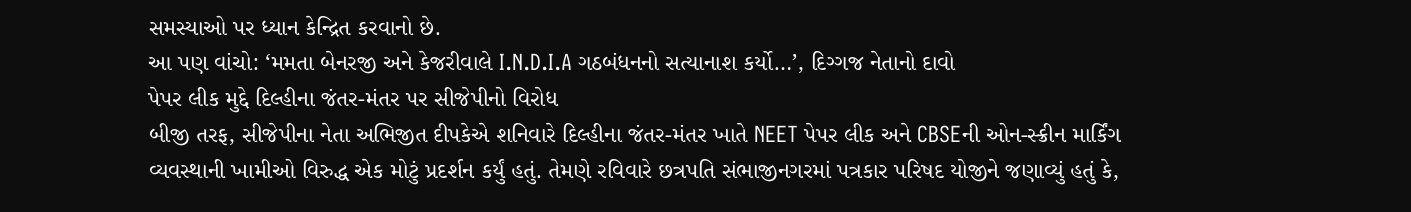સમસ્યાઓ પર ધ્યાન કેન્દ્રિત કરવાનો છે.
આ પણ વાંચો: ‘મમતા બેનરજી અને કેજરીવાલે I.N.D.I.A ગઠબંધનનો સત્યાનાશ કર્યો…’, દિગ્ગજ નેતાનો દાવો
પેપર લીક મુદ્દે દિલ્હીના જંતર-મંતર પર સીજેપીનો વિરોધ
બીજી તરફ, સીજેપીના નેતા અભિજીત દીપકેએ શનિવારે દિલ્હીના જંતર-મંતર ખાતે NEET પેપર લીક અને CBSEની ઓન-સ્ક્રીન માર્કિંગ વ્યવસ્થાની ખામીઓ વિરુદ્ધ એક મોટું પ્રદર્શન કર્યું હતું. તેમણે રવિવારે છત્રપતિ સંભાજીનગરમાં પત્રકાર પરિષદ યોજીને જણાવ્યું હતું કે,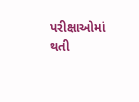પરીક્ષાઓમાં થતી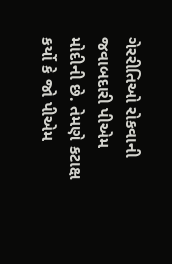ગેરરીતિઓ રોકવાની જવાબદારી પીએમ મોદીની છે. તેમણે કટાક્ષ કર્યો કે જો પીએમ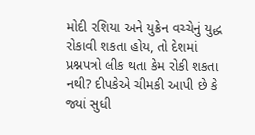મોદી રશિયા અને યુક્રેન વચ્ચેનું યુદ્ધ રોકાવી શકતા હોય, તો દેશમાં પ્રશ્નપત્રો લીક થતા કેમ રોકી શકતા નથી? દીપકેએ ચીમકી આપી છે કે જ્યાં સુધી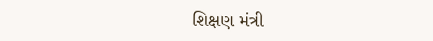શિક્ષણ મંત્રી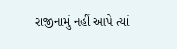રાજીનામું નહીં આપે ત્યાં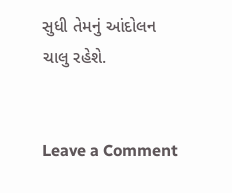સુધી તેમનું આંદોલન ચાલુ રહેશે.


Leave a Comment